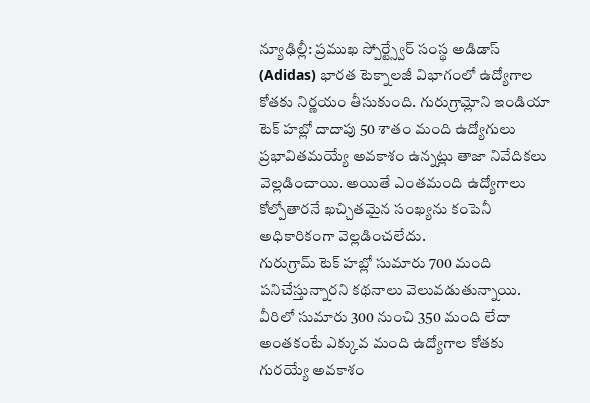న్యూఢిల్లీ: ప్రముఖ స్పోర్ట్స్వేర్ సంస్థ అడిడాస్ (Adidas) భారత టెక్నాలజీ విభాగంలో ఉద్యోగాల కోతకు నిర్ణయం తీసుకుంది. గురుగ్రామ్లోని ఇండియా టెక్ హబ్లో దాదాపు 50 శాతం మంది ఉద్యోగులు ప్రభావితమయ్యే అవకాశం ఉన్నట్లు తాజా నివేదికలు వెల్లడించాయి. అయితే ఎంతమంది ఉద్యోగాలు కోల్పోతారనే ఖచ్చితమైన సంఖ్యను కంపెనీ అధికారికంగా వెల్లడించలేదు.
గురుగ్రామ్ టెక్ హబ్లో సుమారు 700 మంది పనిచేస్తున్నారని కథనాలు వెలువడుతున్నాయి. వీరిలో సుమారు 300 నుంచి 350 మంది లేదా అంతకంటే ఎక్కువ మంది ఉద్యోగాల కోతకు గురయ్యే అవకాశం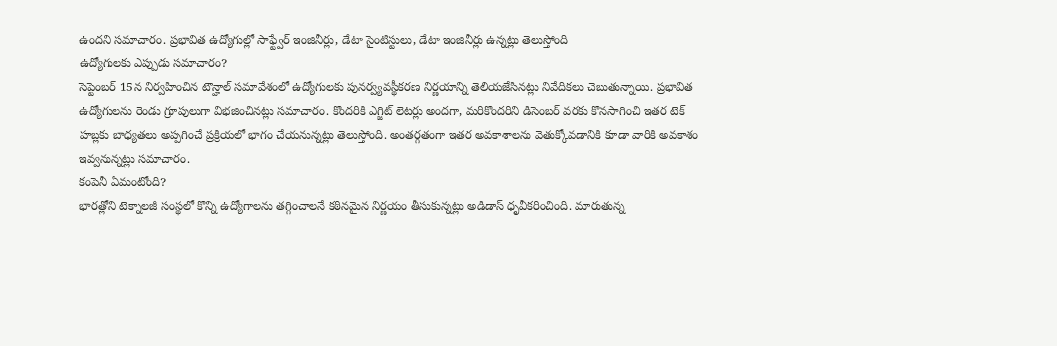ఉందని సమాచారం. ప్రభావిత ఉద్యోగుల్లో సాఫ్ట్వేర్ ఇంజినీర్లు, డేటా సైంటిస్టులు, డేటా ఇంజినీర్లు ఉన్నట్లు తెలుస్తోంది
ఉద్యోగులకు ఎప్పుడు సమాచారం?
సెప్టెంబర్ 15న నిర్వహించిన టౌన్హాల్ సమావేశంలో ఉద్యోగులకు పునర్వ్యవస్థీకరణ నిర్ణయాన్ని తెలియజేసినట్లు నివేదికలు చెబుతున్నాయి. ప్రభావిత ఉద్యోగులను రెండు గ్రూపులుగా విభజించినట్లు సమాచారం. కొందరికి ఎగ్జిట్ లెటర్లు అందగా, మరికొందరిని డిసెంబర్ వరకు కొనసాగించి ఇతర టెక్ హబ్లకు బాధ్యతలు అప్పగించే ప్రక్రియలో భాగం చేయనున్నట్లు తెలుస్తోంది. అంతర్గతంగా ఇతర అవకాశాలను వెతుక్కోవడానికి కూడా వారికి అవకాశం ఇవ్వనున్నట్లు సమాచారం.
కంపెనీ ఏమంటోంది?
భారత్లోని టెక్నాలజీ సంస్థలో కొన్ని ఉద్యోగాలను తగ్గించాలనే కఠినమైన నిర్ణయం తీసుకున్నట్లు అడిడాస్ ధృవీకరించింది. మారుతున్న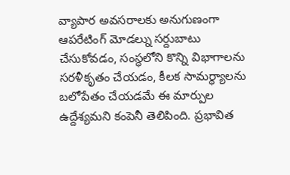వ్యాపార అవసరాలకు అనుగుణంగా ఆపరేటింగ్ మోడల్ను సర్దుబాటు చేసుకోవడం, సంస్థలోని కొన్ని విభాగాలను సరళీకృతం చేయడం, కీలక సామర్థ్యాలను బలోపేతం చేయడమే ఈ మార్పుల ఉద్దేశ్యమని కంపెనీ తెలిపింది. ప్రభావిత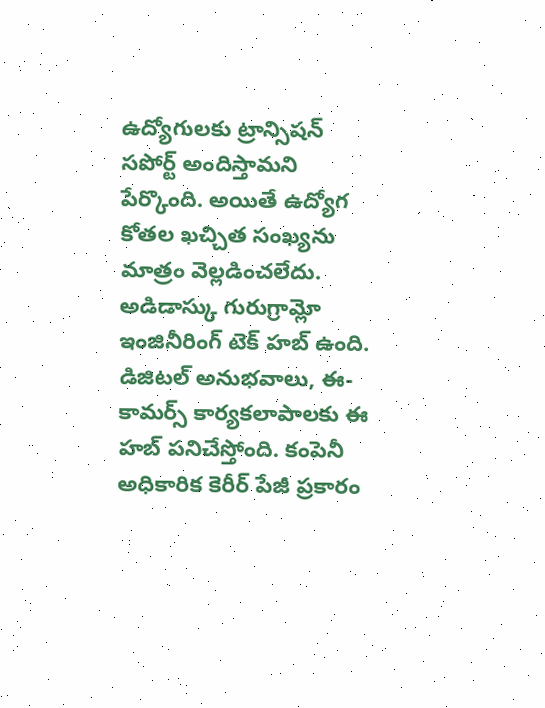ఉద్యోగులకు ట్రాన్సిషన్ సపోర్ట్ అందిస్తామని పేర్కొంది. అయితే ఉద్యోగ కోతల ఖచ్చిత సంఖ్యను మాత్రం వెల్లడించలేదు.
అడిడాస్కు గురుగ్రామ్లో ఇంజినీరింగ్ టెక్ హబ్ ఉంది. డిజిటల్ అనుభవాలు, ఈ-కామర్స్ కార్యకలాపాలకు ఈ హబ్ పనిచేస్తోంది. కంపెనీ అధికారిక కెరీర్ పేజీ ప్రకారం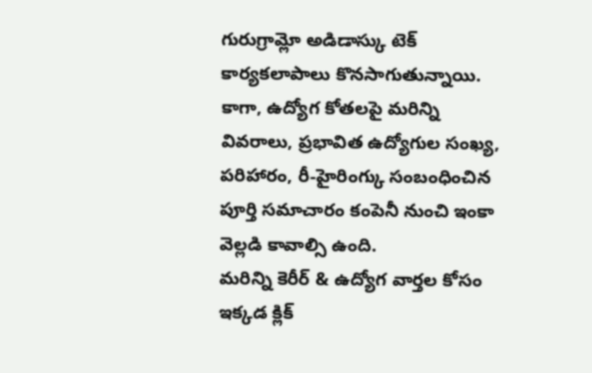గురుగ్రామ్లో అడిడాస్కు టెక్ కార్యకలాపాలు కొనసాగుతున్నాయి. కాగా, ఉద్యోగ కోతలపై మరిన్ని వివరాలు, ప్రభావిత ఉద్యోగుల సంఖ్య, పరిహారం, రీ-హైరింగ్కు సంబంధించిన పూర్తి సమాచారం కంపెనీ నుంచి ఇంకా వెల్లడి కావాల్సి ఉంది.
మరిన్ని కెరీర్ & ఉద్యోగ వార్తల కోసం ఇక్కడ క్లిక్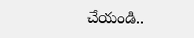చేయండి..